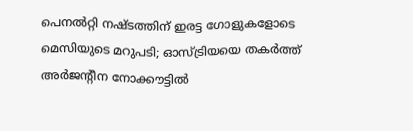പെനല്‍റ്റി നഷ്ടത്തിന് ഇരട്ട ഗോളുകളോടെ മെസിയുടെ മറുപടി; ഓസ്ട്രിയയെ തകര്‍ത്ത് അര്‍ജന്‍റീന നോക്കൗട്ടില്‍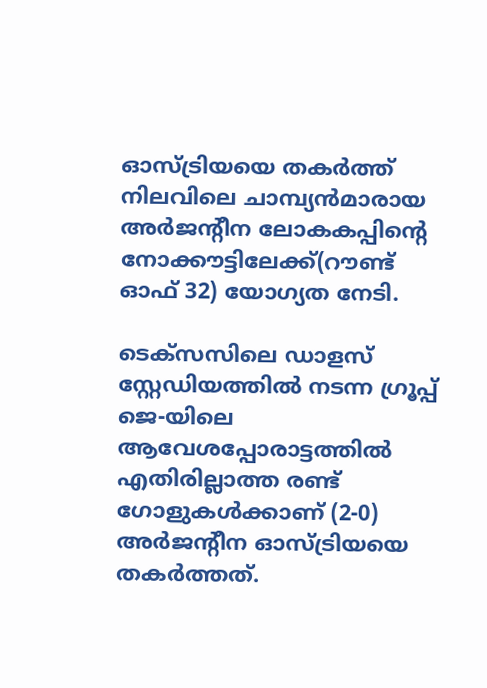ഓസ്ട്രിയയെ തകർത്ത് നിലവിലെ ചാമ്പ്യൻമാരായ അർജന്‍റീന ലോകകപ്പിന്‍റെ നോക്കൗട്ടിലേക്ക്(റൗണ്ട് ഓഫ് 32) യോഗ്യത നേടി.

ടെക്സസിലെ ഡാളസ് സ്റ്റേഡിയത്തില്‍ നടന്ന ഗ്രൂപ്പ് ജെ-യിലെ ആവേശപ്പോരാട്ടത്തില്‍ എതിരില്ലാത്ത രണ്ട് ഗോളുകള്‍ക്കാണ് (2-0) അർജന്റീന ഓസ്ട്രിയയെ തകർത്തത്.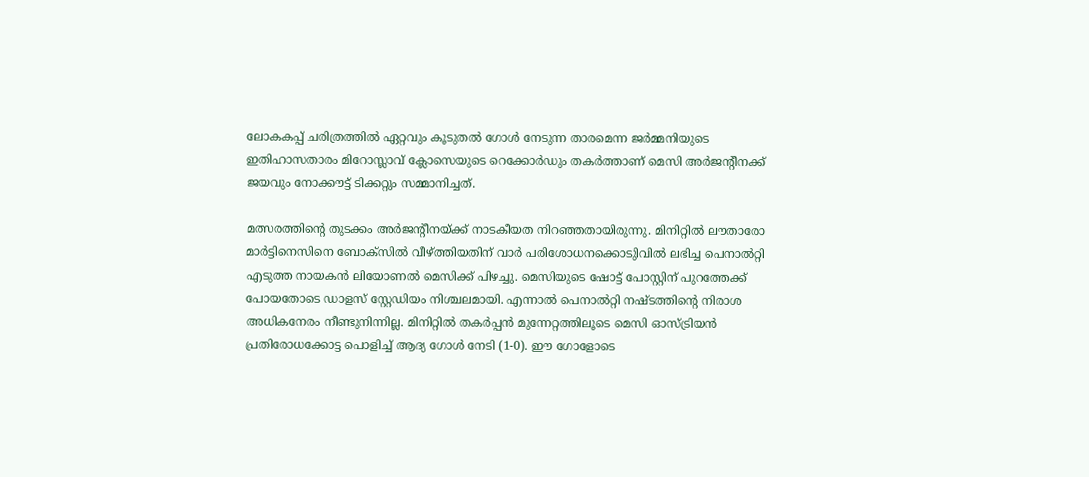ലോകകപ്പ് ചരിത്രത്തില്‍ ഏറ്റവും കൂടുതല്‍ ഗോള്‍ നേടുന്ന താരമെന്ന ജർമ്മനിയുടെ ഇതിഹാസതാരം മിറോസ്ലാവ് ക്ലോസെയുടെ റെക്കോർഡും തകർത്താണ് മെസി അര്‍ജന്‍റീനക്ക് ജയവും നോക്കൗട്ട് ടിക്കറ്റും സമ്മാനിച്ചത്.

മത്സരത്തിന്‍റെ തുടക്കം അർജന്‍റീനയ്ക്ക് നാടകീയത നിറഞ്ഞതായിരുന്നു. മിനിറ്റില്‍ ലൗതാരോ മാര്‍ട്ടിനെസിനെ ബോക്സില്‍ വീഴ്ത്തിയതിന് വാര്‍ പരിശോധനക്കൊടുിവില്‍ ലഭിച്ച പെനാല്‍റ്റി എടുത്ത നായകൻ ലിയോണല്‍ മെസിക്ക് പിഴച്ചു. മെസിയുടെ ഷോട്ട് പോസ്റ്റിന് പുറത്തേക്ക് പോയതോടെ ഡാളസ് സ്റ്റേഡിയം നിശ്ചലമായി. എന്നാല്‍ പെനാല്‍റ്റി നഷ്ടത്തിന്റെ നിരാശ അധികനേരം നീണ്ടുനിന്നില്ല. മിനിറ്റില്‍ തകർപ്പൻ മുന്നേറ്റത്തിലൂടെ മെസി ഓസ്ട്രിയൻ പ്രതിരോധക്കോട്ട പൊളിച്ച്‌ ആദ്യ ഗോള്‍ നേടി (1-0). ഈ ഗോളോടെ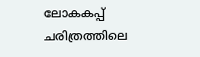ലോകകപ്പ് ചരിത്രത്തിലെ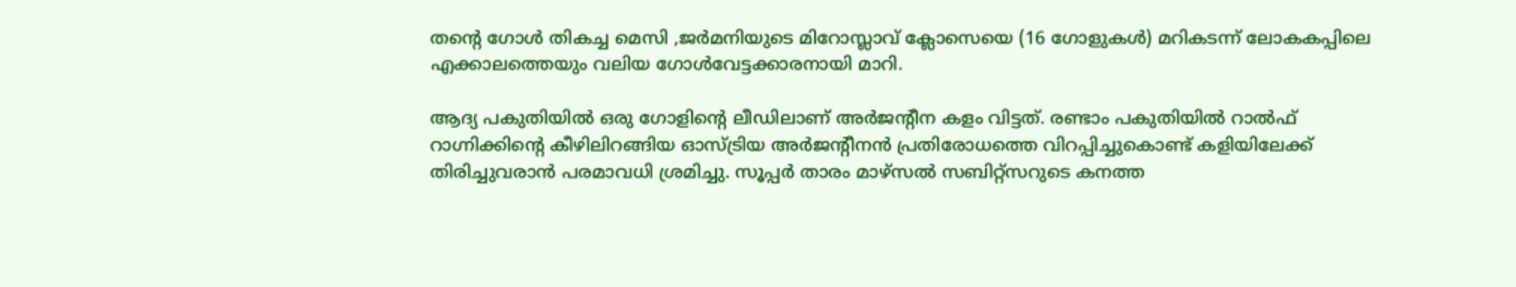തന്‍റെ ഗോള്‍ തികച്ച മെസി ,ജര്‍മനിയുടെ മിറോസ്ലാവ് ക്ലോസെയെ (16 ഗോളുകള്‍) മറികടന്ന് ലോകകപ്പിലെ എക്കാലത്തെയും വലിയ ഗോള്‍വേട്ടക്കാരനായി മാറി.

ആദ്യ പകുതിയില്‍ ഒരു ഗോളിന്‍റെ ലീഡിലാണ് അർജന്‍റീന കളം വിട്ടത്. രണ്ടാം പകുതിയില്‍ റാല്‍ഫ് റാഗ്നിക്കിന്‍റെ കീഴിലിറങ്ങിയ ഓസ്ട്രിയ അർജന്‍റീനൻ പ്രതിരോധത്തെ വിറപ്പിച്ചുകൊണ്ട് കളിയിലേക്ക് തിരിച്ചുവരാൻ പരമാവധി ശ്രമിച്ചു. സൂപ്പർ താരം മാഴ്സല്‍ സബിറ്റ്സറുടെ കനത്ത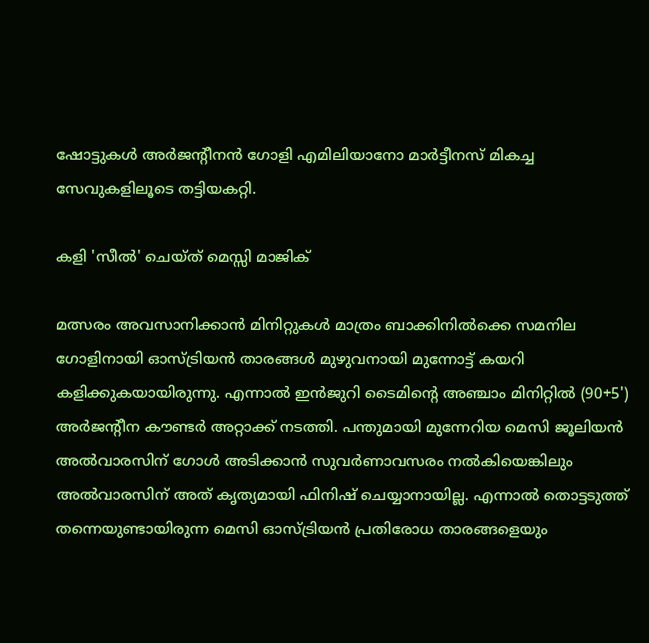ഷോട്ടുകള്‍ അർജന്‍റീനൻ ഗോളി എമിലിയാനോ മാർട്ടീനസ് മികച്ച സേവുകളിലൂടെ തട്ടിയകറ്റി.

കളി 'സീല്‍' ചെയ്ത് മെസ്സി മാജിക്

മത്സരം അവസാനിക്കാൻ മിനിറ്റുകള്‍ മാത്രം ബാക്കിനില്‍ക്കെ സമനില ഗോളിനായി ഓസ്ട്രിയൻ താരങ്ങള്‍ മുഴുവനായി മുന്നോട്ട് കയറി കളിക്കുകയായിരുന്നു. എന്നാല്‍ ഇൻജുറി ടൈമിന്‍റെ അഞ്ചാം മിനിറ്റില്‍ (90+5') അർജന്റീന കൗണ്ടർ അറ്റാക്ക് നടത്തി. പന്തുമായി മുന്നേറിയ മെസി ജൂലിയൻ അല്‍വാരസിന് ഗോള്‍ അടിക്കാൻ സുവർണാവസരം നല്‍കിയെങ്കിലും അല്‍വാരസിന് അത് കൃത്യമായി ഫിനിഷ് ചെയ്യാനായില്ല. എന്നാല്‍ തൊട്ടടുത്ത് തന്നെയുണ്ടായിരുന്ന മെസി ഓസ്ട്രിയൻ പ്രതിരോധ താരങ്ങളെയും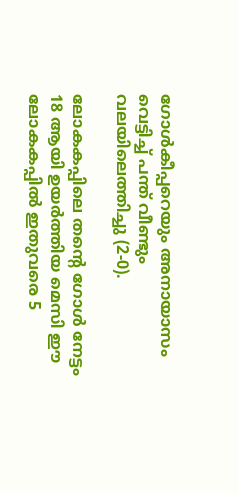ഗോള്‍കീപ്പറെയും അനായാസം വെട്ടിച്ച്‌ പന്ത് വീണ്ടും വലയിലെത്തിച്ചു (2-0).

ലോകകപ്പിലെ തന്‍റെ ഗോള്‍ നേട്ടം 18 ആയി ഉയർത്തിയ മെസി ഈ ലോകകപ്പില്‍ ഇതുവരെ 5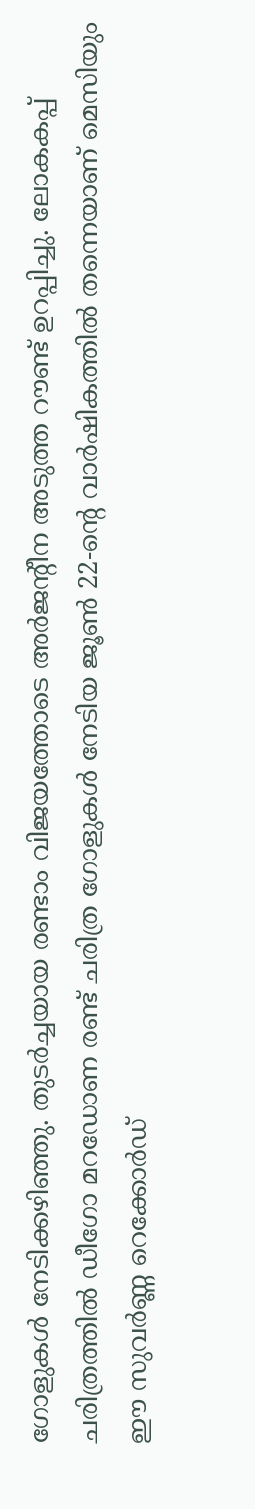ഗോളുകള്‍ നേടിക്കഴിഞ്ഞു. തുടർച്ചയായ രണ്ടാം വിജയത്തോടെ അർജന്‍റീന അടുത്ത റൗണ്ട് ഉറപ്പിച്ചു. ലോകകപ്പ് ചരിത്രത്തില്‍ ഡീഗോ മറഡോണ രണ്ട് ചരിത്ര ഗോളുകള്‍ നേടിയ ജൂണ്‍ 22-ന്‍റെ വാർഷികത്തില്‍ തന്നെയാണ് മെസിയും ഈ സുവർണ്ണ റെക്കോർഡ്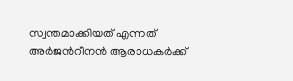സ്വന്തമാക്കിയത് എന്നത് അർജന്‍റീനൻ ആരാധകർക്ക്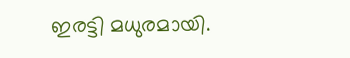ഇരട്ടി മധുരമായി.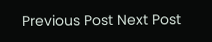Previous Post Next Post